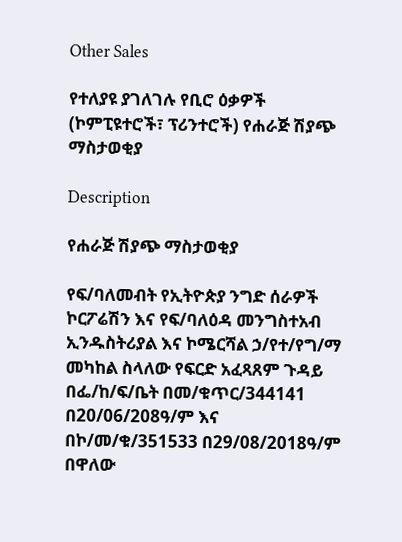Other Sales

የተለያዩ ያገለገሉ የቢሮ ዕቃዎች (ኮምፒዩተሮች፣ ፕሪንተሮች) የሐራጅ ሽያጭ ማስታወቂያ

Description

የሐራጅ ሽያጭ ማስታወቂያ

የፍ/ባለመብት የኢትዮጵያ ንግድ ሰራዎች ኮርፖሬሽን እና የፍ/ባለዕዳ መንግስተአብ ኢንዱስትሪያል እና ኮሜርሻል ኃ/የተ/የግ/ማ መካከል ስላለው የፍርድ አፈጻጸም ጉዳይ በፌ/ከ/ፍ/ቤት በመ/ቁጥር/344141 በ20/06/208ዓ/ም እና በኮ/መ/ቁ/351533 በ29/08/2018ዓ/ም በዋለው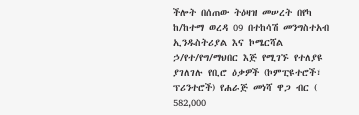ችሎት በሰጠው ትዕዛዝ መሠረት በየካ ከ/ከተማ ወረዳ 09 በተከሳሽ መንግስተአብ ኢንዱስትሪያል እና ኮሜርሻል ኃ/የተ/የግ/ማህበር እጅ የሚገኙ የተለያዩ ያገለገሉ የቢሮ ዕቃዎች (ኮምፒዩተሮች፣ ፕሪንተሮች) የሐራጅ መነሻ ዋጋ ብር ( 582,000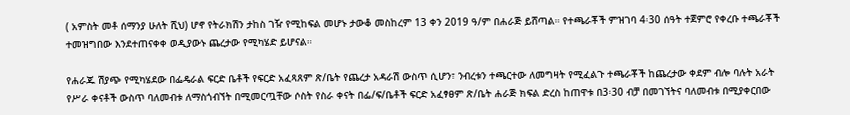( አምስት መቶ ሰማንያ ሁለት ሺህ) ሆኖ የትራክሽን ታከስ ገዥ የሚከፍል መሆኑ ታውቆ መስከረም 13 ቀን 2019 ዓ/ም በሐራጅ ይሸጣል። የተጫራቾች ምዝገባ 4፡30 ሰዓት ተጀምሮ የቀረቡ ተጫራቾች ተመዝግበው እንደተጠናቀቀ ወዲያውኑ ጨረታው የሚካሄድ ይሆናል።

የሐራጁ ሽያጭ የሚካሄደው በፌዴራል ፍርድ ቤቶች የፍርድ አፈጻጸም ጽ/ቤት የጨረታ አዳራሽ ውስጥ ሲሆን፣ ንብረቱን ተጫርተው ለመግዛት የሚፈልጉ ተጫራቾች ከጨረታው ቀደም ብሎ ባሉት አራት የሥራ ቀናቶች ውስጥ ባለመብቱ ለማስጎብኘት በሚመርጧቸው ሶስት የስራ ቀናት በፌ/ፍ/ቤቶች ፍርድ አፈፃፀም ጽ/ቤት ሐራጅ ክፍል ድረስ ከጠዋቱ በ3፡30 ብቻ በመገኘትና ባለመብቱ በሚያቀርበው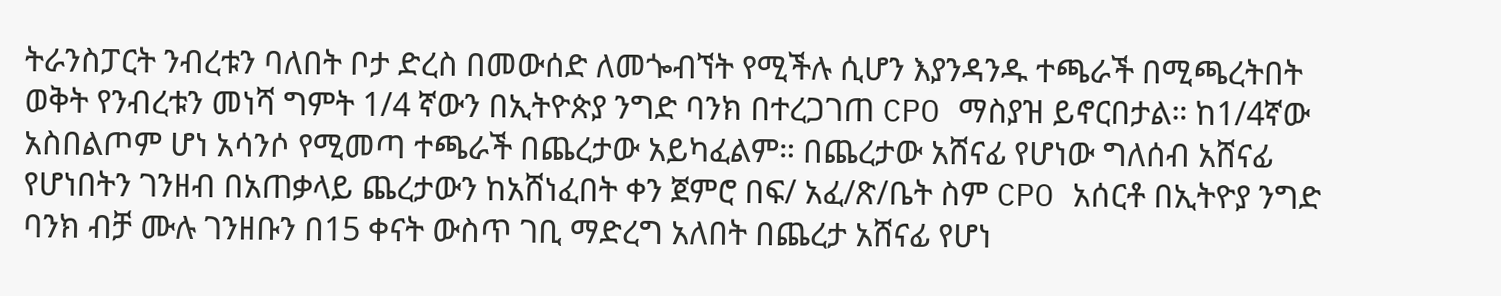ትራንስፓርት ንብረቱን ባለበት ቦታ ድረስ በመውሰድ ለመጐብኘት የሚችሉ ሲሆን እያንዳንዱ ተጫራች በሚጫረትበት ወቅት የንብረቱን መነሻ ግምት 1/4 ኛውን በኢትዮጵያ ንግድ ባንክ በተረጋገጠ CPO ማስያዝ ይኖርበታል። ከ1/4ኛው አስበልጦም ሆነ አሳንሶ የሚመጣ ተጫራች በጨረታው አይካፈልም። በጨረታው አሸናፊ የሆነው ግለሰብ አሸናፊ የሆነበትን ገንዘብ በአጠቃላይ ጨረታውን ከአሸነፈበት ቀን ጀምሮ በፍ/ አፈ/ጽ/ቤት ስም CPO አሰርቶ በኢትዮያ ንግድ ባንክ ብቻ ሙሉ ገንዘቡን በ15 ቀናት ውስጥ ገቢ ማድረግ አለበት በጨረታ አሸናፊ የሆነ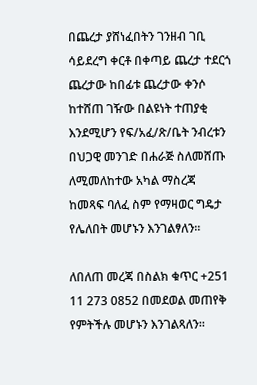በጨረታ ያሸነፈበትን ገንዘብ ገቢ ሳይደረግ ቀርቶ በቀጣይ ጨረታ ተደርጎ ጨረታው ከበፊቱ ጨረታው ቀንሶ ከተሸጠ ገዥው በልዩነት ተጠያቂ እንደሚሆን የፍ/አፈ/ጽ/ቤት ንብረቱን በህጋዊ መንገድ በሐራጅ ስለመሸጡ ለሚመለከተው አካል ማስረጃ ከመጻፍ ባለፈ ስም የማዛወር ግዴታ የሌለበት መሆኑን እንገልፃለን።

ለበለጠ መረጃ በስልክ ቁጥር +251 11 273 0852 በመደወል መጠየቅ የምትችሉ መሆኑን እንገልጻለን።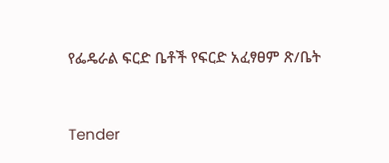የፌዴራል ፍርድ ቤቶች የፍርድ አፈፃፀም ጽ/ቤት


Tender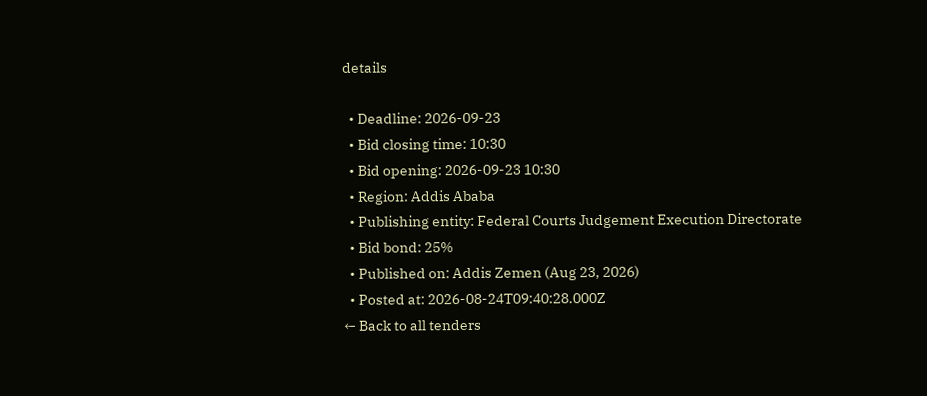details

  • Deadline: 2026-09-23
  • Bid closing time: 10:30
  • Bid opening: 2026-09-23 10:30
  • Region: Addis Ababa
  • Publishing entity: Federal Courts Judgement Execution Directorate
  • Bid bond: 25%
  • Published on: Addis Zemen (Aug 23, 2026)
  • Posted at: 2026-08-24T09:40:28.000Z
← Back to all tenders